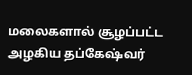மலைகளால் சூழப்பட்ட அழகிய தப்கேஷ்வர்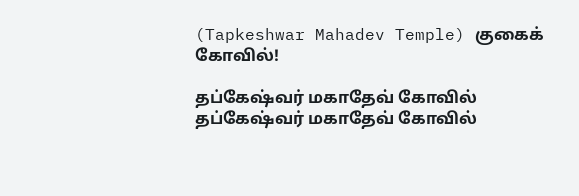(Tapkeshwar Mahadev Temple) குகைக் கோவில்!

தப்கேஷ்வர் மகாதேவ் கோவில்
தப்கேஷ்வர் மகாதேவ் கோவில்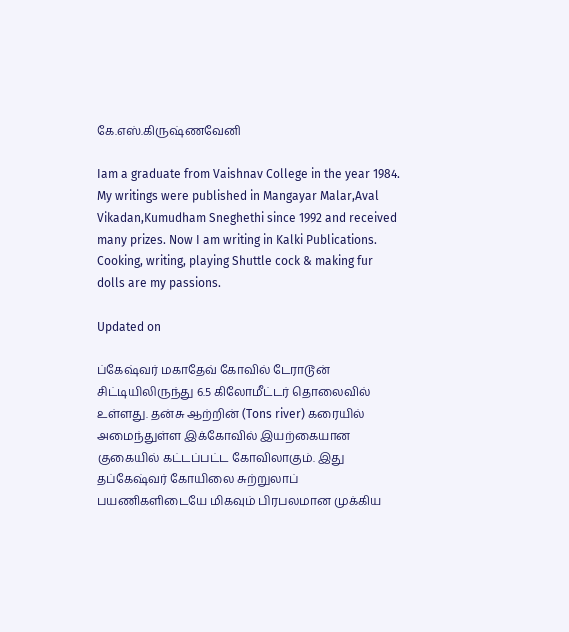கே.எஸ்.கிருஷ்ணவேனி

Iam a graduate from Vaishnav College in the year 1984. My writings were published in Mangayar Malar,Aval Vikadan,Kumudham Sneghethi since 1992 and received many prizes. Now I am writing in Kalki Publications. Cooking, writing, playing Shuttle cock & making fur dolls are my passions.

Updated on

ப்கேஷ்வர் மகாதேவ் கோவில் டேராடூன் சிட்டியிலிருந்து 6.5 கிலோமீட்டர் தொலைவில் உள்ளது. தன்சு ஆற்றின் (Tons river) கரையில் அமைந்துள்ள இக்கோவில் இயற்கையான குகையில் கட்டப்பட்ட கோவிலாகும். இது தப்கேஷ்வர் கோயிலை சுற்றுலாப் பயணிகளிடையே மிகவும் பிரபலமான முக்கிய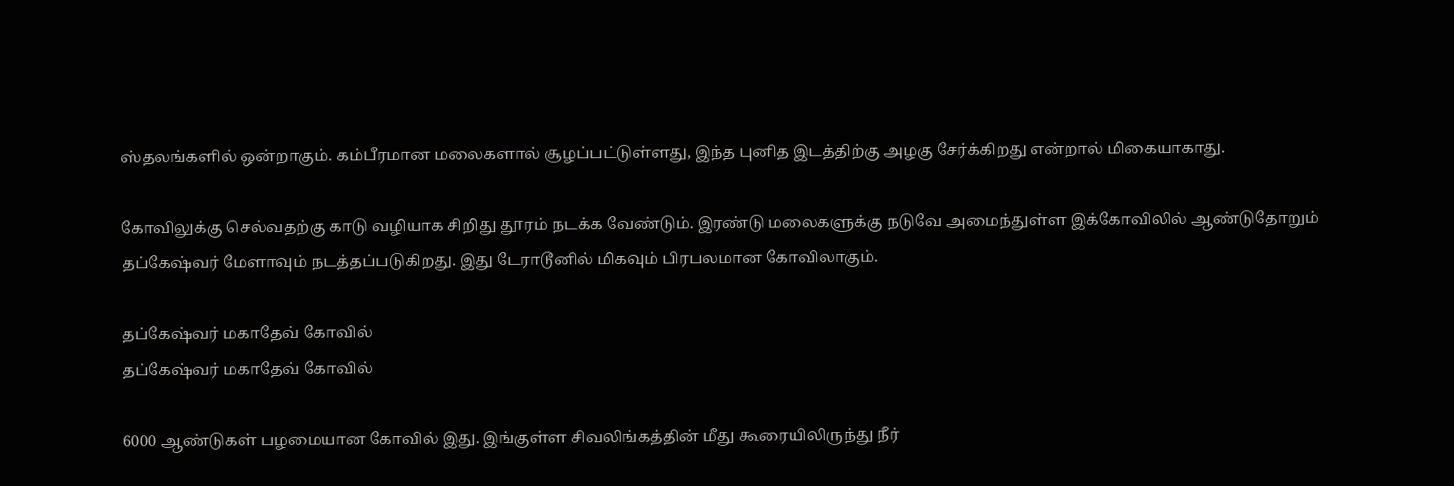ஸ்தலங்களில் ஒன்றாகும். கம்பீரமான மலைகளால் சூழப்பட்டுள்ளது, இந்த புனித இடத்திற்கு அழகு சேர்க்கிறது என்றால் மிகையாகாது.

கோவிலுக்கு செல்வதற்கு காடு வழியாக சிறிது தூரம் நடக்க வேண்டும். இரண்டு மலைகளுக்கு நடுவே அமைந்துள்ள இக்கோவிலில் ஆண்டுதோறும் தப்கேஷ்வர் மேளாவும் நடத்தப்படுகிறது. இது டேராடூனில் மிகவும் பிரபலமான கோவிலாகும்.

தப்கேஷ்வர் மகாதேவ் கோவில்
தப்கேஷ்வர் மகாதேவ் கோவில்

6000 ஆண்டுகள் பழமையான கோவில் இது. இங்குள்ள சிவலிங்கத்தின் மீது கூரையிலிருந்து நீர்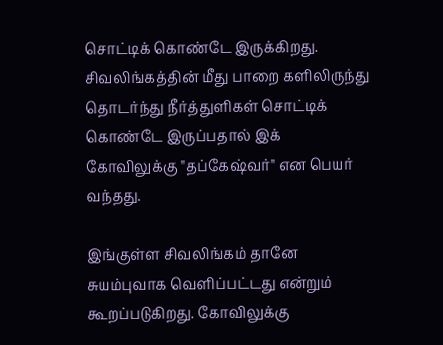சொட்டிக் கொண்டே இருக்கிறது. சிவலிங்கத்தின் மீது பாறை களிலிருந்து தொடர்ந்து நீர்த்துளிகள் சொட்டிக் கொண்டே இருப்பதால் இக் கோவிலுக்கு "தப்கேஷ்வர்" என பெயர் வந்தது.

இங்குள்ள சிவலிங்கம் தானே சுயம்புவாக வெளிப்பட்டது என்றும் கூறப்படுகிறது. கோவிலுக்கு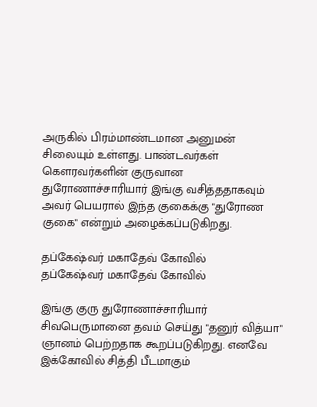அருகில் பிரம்மாண்டமான அனுமன் சிலையும் உள்ளது. பாண்டவர்கள் கௌரவர்களின் குருவான துரோணாச்சாரியார் இங்கு வசித்ததாகவும் அவர் பெயரால் இந்த குகைக்கு "துரோண குகை" என்றும் அழைக்கப்படுகிறது.

தப்கேஷ்வர் மகாதேவ் கோவில்
தப்கேஷ்வர் மகாதேவ் கோவில்

இங்கு குரு துரோணாச்சாரியார் சிவபெருமானை தவம் செய்து "தனுர் வித்யா" ஞானம் பெற்றதாக கூறப்படுகிறது. எனவே இக்கோவில் சித்தி பீடமாகும்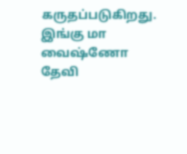கருதப்படுகிறது. இங்கு மா வைஷ்ணோ தேவி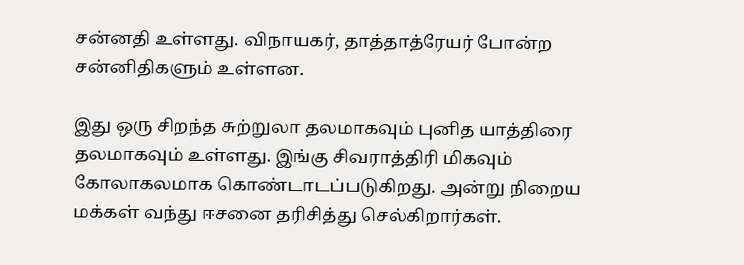சன்னதி உள்ளது. விநாயகர், தாத்தாத்ரேயர் போன்ற சன்னிதிகளும் உள்ளன.

இது ஒரு சிறந்த சுற்றுலா தலமாகவும் புனித யாத்திரை தலமாகவும் உள்ளது. இங்கு சிவராத்திரி மிகவும் கோலாகலமாக கொண்டாடப்படுகிறது. அன்று நிறைய மக்கள் வந்து ஈசனை தரிசித்து செல்கிறார்கள்.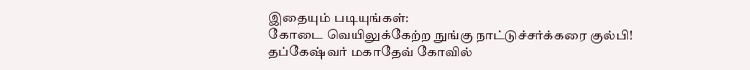இதையும் படியுங்கள்:
கோடை வெயிலுக்கேற்ற நுங்கு நாட்டுச்சர்க்கரை குல்பி!
தப்கேஷ்வர் மகாதேவ் கோவில்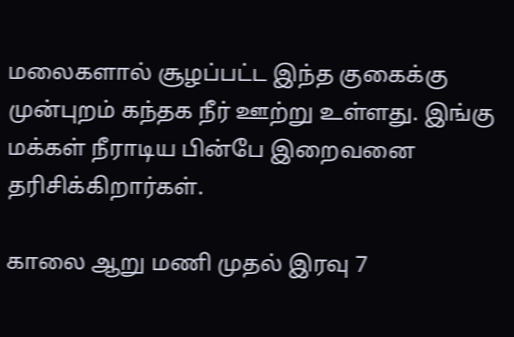மலைகளால் சூழப்பட்ட இந்த குகைக்கு முன்புறம் கந்தக நீர் ஊற்று உள்ளது. இங்கு மக்கள் நீராடிய பின்பே இறைவனை தரிசிக்கிறார்கள்.

காலை ஆறு மணி முதல் இரவு 7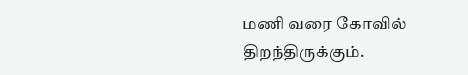மணி வரை கோவில் திறந்திருக்கும்.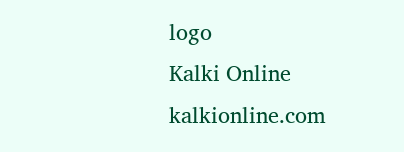logo
Kalki Online
kalkionline.com